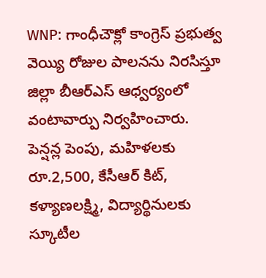WNP: గాంధీచౌక్లో కాంగ్రెస్ ప్రభుత్వ వెయ్యి రోజుల పాలనను నిరసిస్తూ జిల్లా బీఆర్ఎస్ ఆధ్వర్యంలో వంటావార్పు నిర్వహించారు. పెన్షన్ల పెంపు, మహిళలకు రూ.2,500, కేసీఆర్ కిట్, కళ్యాణలక్ష్మి, విద్యార్థినులకు స్కూటీల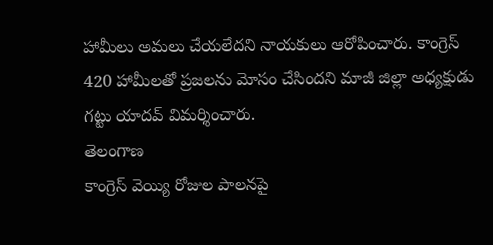హామీలు అమలు చేయలేదని నాయకులు ఆరోపించారు. కాంగ్రెస్ 420 హామీలతో ప్రజలను మోసం చేసిందని మాజీ జిల్లా అధ్యక్షుడు గట్టు యాదవ్ విమర్శించారు.
తెలంగాణ
కాంగ్రెస్ వెయ్యి రోజుల పాలనపై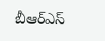బీఆర్ఎస్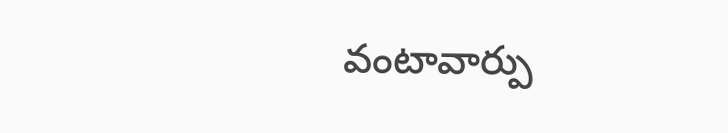వంటావార్పు